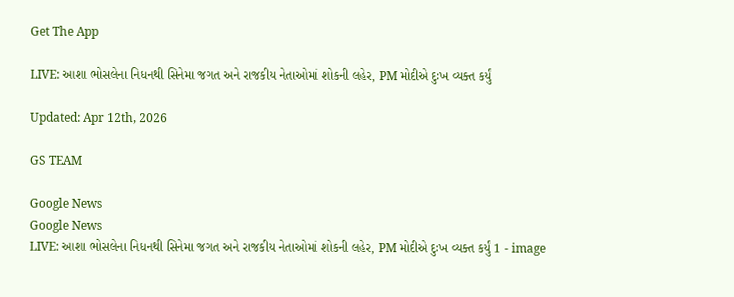Get The App

LIVE: આશા ભોસલેના નિધનથી સિનેમા જગત અને રાજકીય નેતાઓમાં શોકની લહેર, PM મોદીએ દુઃખ વ્યક્ત કર્યું

Updated: Apr 12th, 2026

GS TEAM

Google News
Google News
LIVE: આશા ભોસલેના નિધનથી સિનેમા જગત અને રાજકીય નેતાઓમાં શોકની લહેર, PM મોદીએ દુઃખ વ્યક્ત કર્યું 1 - image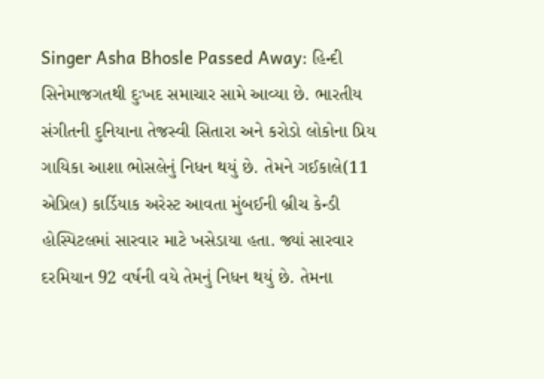Singer Asha Bhosle Passed Away: હિન્દી સિનેમાજગતથી દુઃખદ સમાચાર સામે આવ્યા છે. ભારતીય સંગીતની દુનિયાના તેજસ્વી સિતારા અને કરોડો લોકોના પ્રિય ગાયિકા આશા ભોસલેનું નિધન થયું છે. તેમને ગઈકાલે(11 એપ્રિલ) કાર્ડિયાક અરેસ્ટ આવતા મુંબઈની બ્રીચ કેન્ડી હોસ્પિટલમાં સારવાર માટે ખસેડાયા હતા. જ્યાં સારવાર દરમિયાન 92 વર્ષની વયે તેમનું નિધન થયું છે. તેમના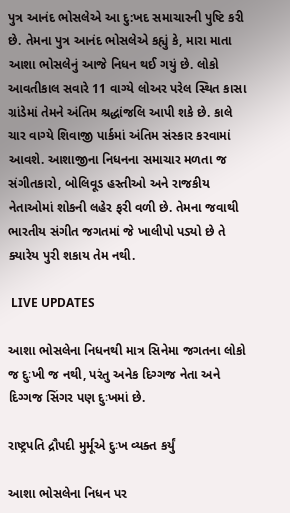પુત્ર આનંદ ભોસલેએ આ દુ:ખદ સમાચારની પુષ્ટિ કરી છે. તેમના પુત્ર આનંદ ભોસલેએ કહ્યું કે, મારા માતા આશા ભોસલેનું આજે નિધન થઈ ગયું છે. લોકો આવતીકાલ સવારે 11 વાગ્યે લોઅર પરેલ સ્થિત કાસા ગ્રાંડેમાં તેમને અંતિમ શ્રદ્ધાંજલિ આપી શકે છે. કાલે ચાર વાગ્યે શિવાજી પાર્કમાં અંતિમ સંસ્કાર કરવામાં આવશે. આશાજીના નિધનના સમાચાર મળતા જ સંગીતકારો, બોલિવૂડ હસ્તીઓ અને રાજકીય નેતાઓમાં શોકની લહેર ફરી વળી છે. તેમના જવાથી ભારતીય સંગીત જગતમાં જે ખાલીપો પડ્યો છે તે ક્યારેય પુરી શકાય તેમ નથી.

 LIVE UPDATES

આશા ભોસલેના નિધનથી માત્ર સિનેમા જગતના લોકો જ દુઃખી જ નથી, પરંતુ અનેક દિગ્ગજ નેતા અને દિગ્ગજ સિંગર પણ દુઃખમાં છે.

રાષ્ટ્રપતિ દ્રૌપદી મુર્મૂએ દુઃખ વ્યક્ત કર્યું

આશા ભોસલેના નિધન પર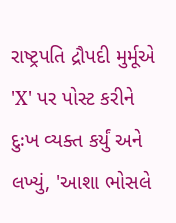રાષ્ટ્રપતિ દ્રૌપદી મુર્મૂએ 'X' પર પોસ્ટ કરીને દુઃખ વ્યક્ત કર્યું અને લખ્યું, 'આશા ભોસલે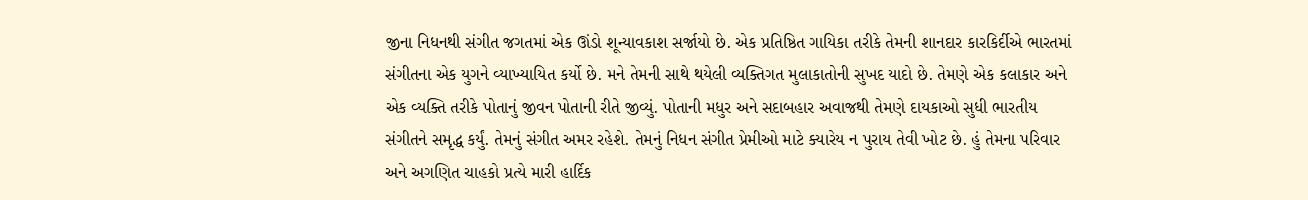જીના નિધનથી સંગીત જગતમાં એક ઊંડો શૂન્યાવકાશ સર્જાયો છે. એક પ્રતિષ્ઠિત ગાયિકા તરીકે તેમની શાનદાર કારકિર્દીએ ભારતમાં સંગીતના એક યુગને વ્યાખ્યાયિત કર્યો છે. મને તેમની સાથે થયેલી વ્યક્તિગત મુલાકાતોની સુખદ યાદો છે. તેમણે એક કલાકાર અને એક વ્યક્તિ તરીકે પોતાનું જીવન પોતાની રીતે જીવ્યું. પોતાની મધુર અને સદાબહાર અવાજથી તેમણે દાયકાઓ સુધી ભારતીય સંગીતને સમૃદ્ધ કર્યું. તેમનું સંગીત અમર રહેશે. તેમનું નિધન સંગીત પ્રેમીઓ માટે ક્યારેય ન પુરાય તેવી ખોટ છે. હું તેમના પરિવાર અને અગણિત ચાહકો પ્રત્યે મારી હાર્દિક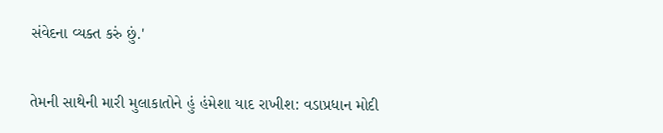સંવેદના વ્યક્ત કરું છું.'

તેમની સાથેની મારી મુલાકાતોને હું હંમેશા યાદ રાખીશ: વડાપ્રધાન મોદી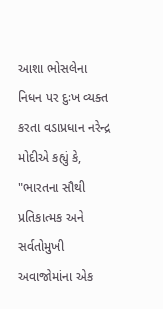આશા ભોસલેના નિધન પર દુઃખ વ્યક્ત કરતા વડાપ્રધાન નરેન્દ્ર મોદીએ કહ્યું કે, "ભારતના સૌથી પ્રતિકાત્મક અને સર્વતોમુખી અવાજોમાંના એક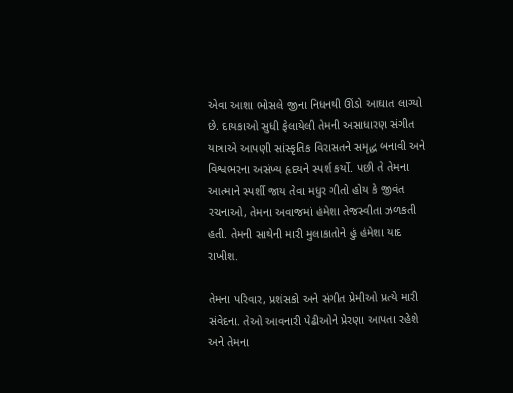એવા આશા ભોસલે જીના નિધનથી ઊંડો આઘાત લાગ્યો છે. દાયકાઓ સુધી ફેલાયેલી તેમની અસાધારણ સંગીત યાત્રાએ આપણી સાંસ્કૃતિક વિરાસતને સમૃદ્ધ બનાવી અને વિશ્વભરના અસંખ્ય હૃદયને સ્પર્શ કર્યો. પછી તે તેમના આત્માને સ્પર્શી જાય તેવા મધુર ગીતો હોય કે જીવંત રચનાઓ, તેમના અવાજમાં હંમેશા તેજસ્વીતા ઝળકતી હતી. તેમની સાથેની મારી મુલાકાતોને હું હંમેશા યાદ રાખીશ.

તેમના પરિવાર, પ્રશંસકો અને સંગીત પ્રેમીઓ પ્રત્યે મારી સંવેદના. તેઓ આવનારી પેઢીઓને પ્રેરણા આપતા રહેશે અને તેમના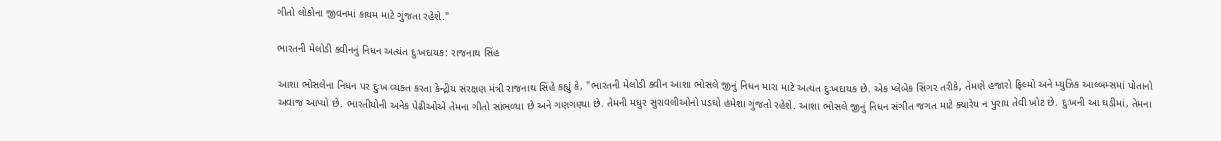ગીતો લોકોના જીવનમાં કાયમ માટે ગુંજતા રહેશે."

ભારતની મેલોડી ક્વીનનું નિધન અત્યંત દુઃખદાયક: રાજનાથ સિંહ

આશા ભોસલેના નિધન પર દુઃખ વ્યક્ત કરતા કેન્દ્રીય સંરક્ષણ મંત્રી રાજનાથ સિંહે કહ્યું કે, "ભારતની મેલોડી ક્વીન આશા ભોસલે જીનું નિધન મારા માટે અત્યંત દુઃખદાયક છે. એક પ્લેબેક સિંગર તરીકે, તેમણે હજારો ફિલ્મો અને મ્યુઝિક આલ્બમ્સમાં પોતાનો અવાજ આપ્યો છે. ભારતીયોની અનેક પેઢીઓએ તેમના ગીતો સાંભળ્યા છે અને ગણગણ્યા છે. તેમની મધુર સુરાવલીઓનો પડઘો હંમેશા ગુંજતો રહેશે. આશા ભોસલે જીનું નિધન સંગીત જગત માટે ક્યારેય ન પુરાય તેવી ખોટ છે. દુઃખની આ ઘડીમાં, તેમના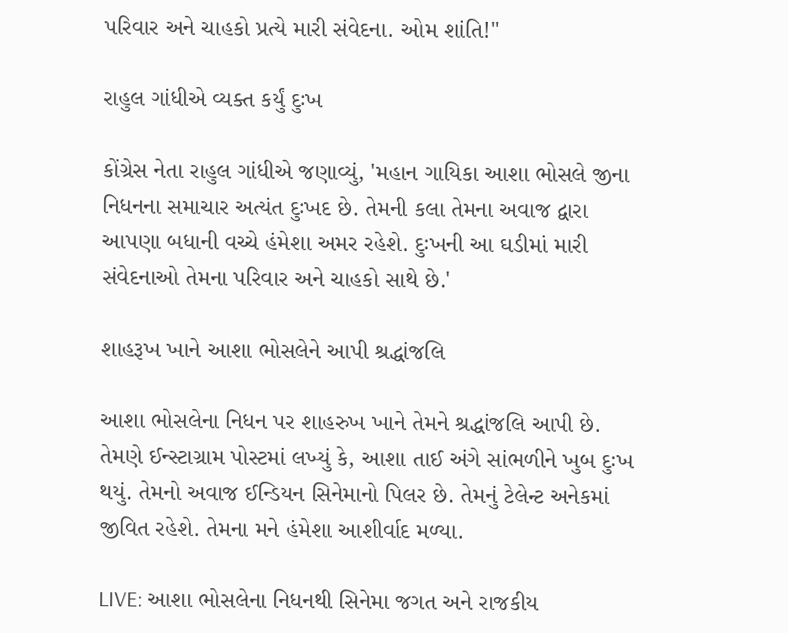પરિવાર અને ચાહકો પ્રત્યે મારી સંવેદના. ઓમ શાંતિ!"

રાહુલ ગાંધીએ વ્યક્ત કર્યું દુઃખ

કોંગ્રેસ નેતા રાહુલ ગાંધીએ જણાવ્યું, 'મહાન ગાયિકા આશા ભોસલે જીના નિધનના સમાચાર અત્યંત દુઃખદ છે. તેમની કલા તેમના અવાજ દ્વારા આપણા બધાની વચ્ચે હંમેશા અમર રહેશે. દુઃખની આ ઘડીમાં મારી સંવેદનાઓ તેમના પરિવાર અને ચાહકો સાથે છે.'

શાહરૂખ ખાને આશા ભોસલેને આપી શ્રદ્ધાંજલિ

આશા ભોસલેના નિધન પર શાહરુખ ખાને તેમને શ્રદ્ધાંજલિ આપી છે. તેમણે ઈન્સ્ટાગ્રામ પોસ્ટમાં લખ્યું કે, આશા તાઈ અંગે સાંભળીને ખુબ દુઃખ થયું. તેમનો અવાજ ઈન્ડિયન સિનેમાનો પિલર છે. તેમનું ટેલેન્ટ અનેકમાં જીવિત રહેશે. તેમના મને હંમેશા આશીર્વાદ મળ્યા.

LIVE: આશા ભોસલેના નિધનથી સિનેમા જગત અને રાજકીય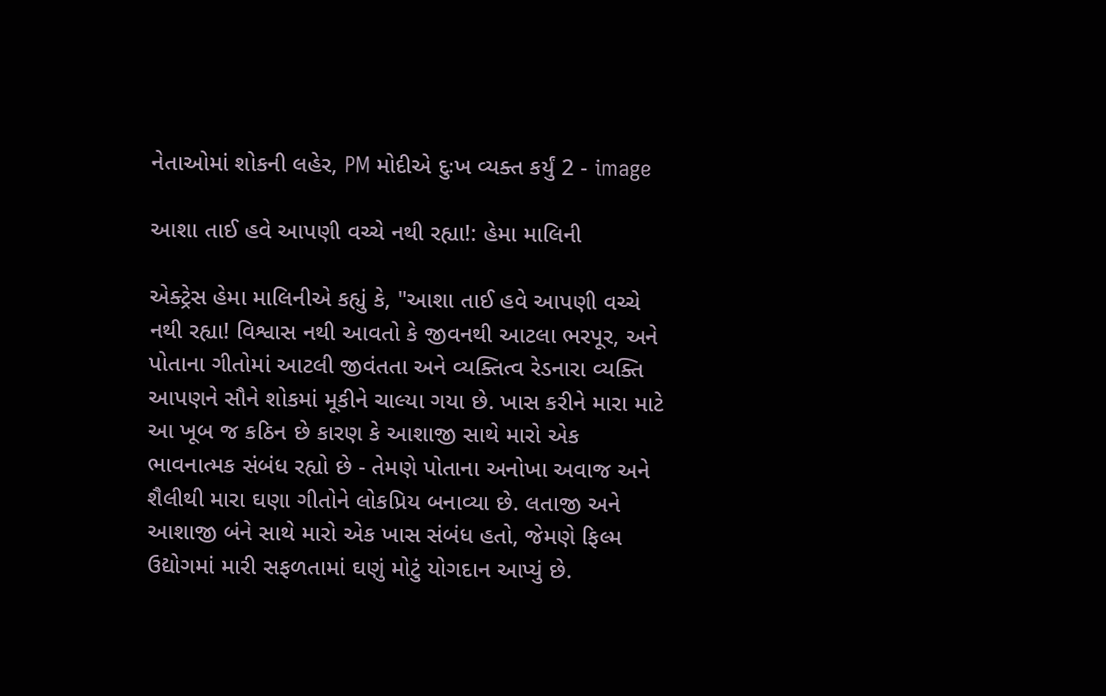નેતાઓમાં શોકની લહેર, PM મોદીએ દુઃખ વ્યક્ત કર્યું 2 - image

આશા તાઈ હવે આપણી વચ્ચે નથી રહ્યા!: હેમા માલિની

એક્ટ્રેસ હેમા માલિનીએ કહ્યું કે, "આશા તાઈ હવે આપણી વચ્ચે નથી રહ્યા! વિશ્વાસ નથી આવતો કે જીવનથી આટલા ભરપૂર, અને પોતાના ગીતોમાં આટલી જીવંતતા અને વ્યક્તિત્વ રેડનારા વ્યક્તિ આપણને સૌને શોકમાં મૂકીને ચાલ્યા ગયા છે. ખાસ કરીને મારા માટે આ ખૂબ જ કઠિન છે કારણ કે આશાજી સાથે મારો એક ભાવનાત્મક સંબંધ રહ્યો છે - તેમણે પોતાના અનોખા અવાજ અને શૈલીથી મારા ઘણા ગીતોને લોકપ્રિય બનાવ્યા છે. લતાજી અને આશાજી બંને સાથે મારો એક ખાસ સંબંધ હતો, જેમણે ફિલ્મ ઉદ્યોગમાં મારી સફળતામાં ઘણું મોટું યોગદાન આપ્યું છે.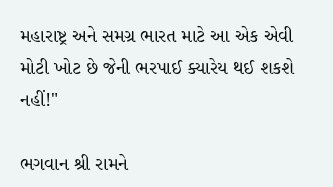મહારાષ્ટ્ર અને સમગ્ર ભારત માટે આ એક એવી મોટી ખોટ છે જેની ભરપાઈ ક્યારેય થઈ શકશે નહીં!"

ભગવાન શ્રી રામને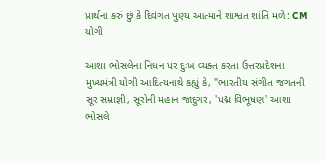પ્રાર્થના કરું છું કે દિવંગત પુણ્ય આત્માને શાશ્વત શાંતિ મળે: CM યોગી

આશા ભોસલેના નિધન પર દુઃખ વ્યક્ત કરતા ઉત્તરપ્રદેશના મુખ્યમંત્રી યોગી આદિત્યનાથે કહ્યું કે, "ભારતીય સંગીત જગતની સૂર સમ્રાજ્ઞી, સૂરોની મહાન જાદુગર, 'પદ્મ વિભૂષણ' આશા ભોસલે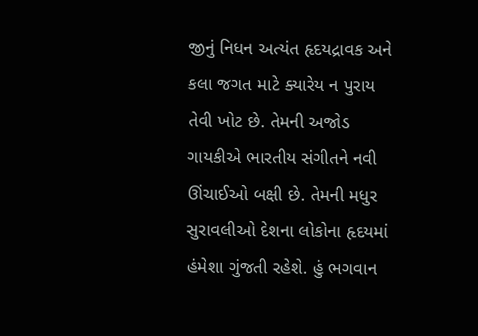જીનું નિધન અત્યંત હૃદયદ્રાવક અને કલા જગત માટે ક્યારેય ન પુરાય તેવી ખોટ છે. તેમની અજોડ ગાયકીએ ભારતીય સંગીતને નવી ઊંચાઈઓ બક્ષી છે. તેમની મધુર સુરાવલીઓ દેશના લોકોના હૃદયમાં હંમેશા ગુંજતી રહેશે. હું ભગવાન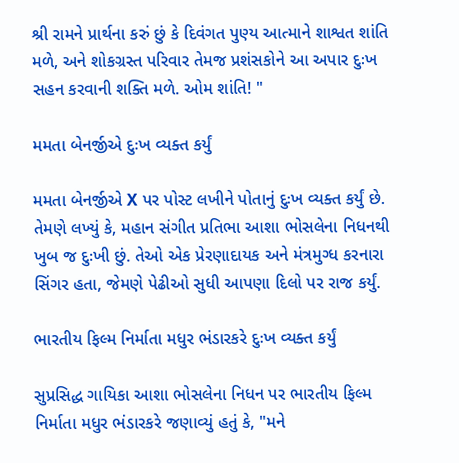શ્રી રામને પ્રાર્થના કરું છું કે દિવંગત પુણ્ય આત્માને શાશ્વત શાંતિ મળે, અને શોકગ્રસ્ત પરિવાર તેમજ પ્રશંસકોને આ અપાર દુઃખ સહન કરવાની શક્તિ મળે. ઓમ શાંતિ! "

મમતા બેનર્જીએ દુઃખ વ્યક્ત કર્યું

મમતા બેનર્જીએ X પર પોસ્ટ લખીને પોતાનું દુઃખ વ્યક્ત કર્યું છે. તેમણે લખ્યું કે, મહાન સંગીત પ્રતિભા આશા ભોસલેના નિધનથી ખુબ જ દુઃખી છું. તેઓ એક પ્રેરણાદાયક અને મંત્રમુગ્ધ કરનારા સિંગર હતા, જેમણે પેઢીઓ સુધી આપણા દિલો પર રાજ કર્યું.

ભારતીય ફિલ્મ નિર્માતા મધુર ભંડારકરે દુઃખ વ્યક્ત કર્યું

સુપ્રસિદ્ધ ગાયિકા આશા ભોસલેના નિધન પર ભારતીય ફિલ્મ નિર્માતા મધુર ભંડારકરે જણાવ્યું હતું કે, "મને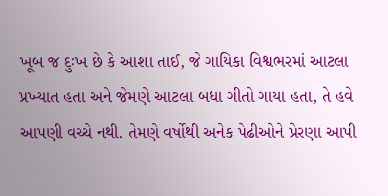ખૂબ જ દુઃખ છે કે આશા તાઈ, જે ગાયિકા વિશ્વભરમાં આટલા પ્રખ્યાત હતા અને જેમણે આટલા બધા ગીતો ગાયા હતા, તે હવે આપણી વચ્ચે નથી. તેમણે વર્ષોથી અનેક પેઢીઓને પ્રેરણા આપી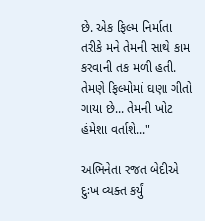છે. એક ફિલ્મ નિર્માતા તરીકે મને તેમની સાથે કામ કરવાની તક મળી હતી. તેમણે ફિલ્મોમાં ઘણા ગીતો ગાયા છે... તેમની ખોટ હંમેશા વર્તાશે..."

અભિનેતા રજત બેદીએ દુઃખ વ્યક્ત કર્યું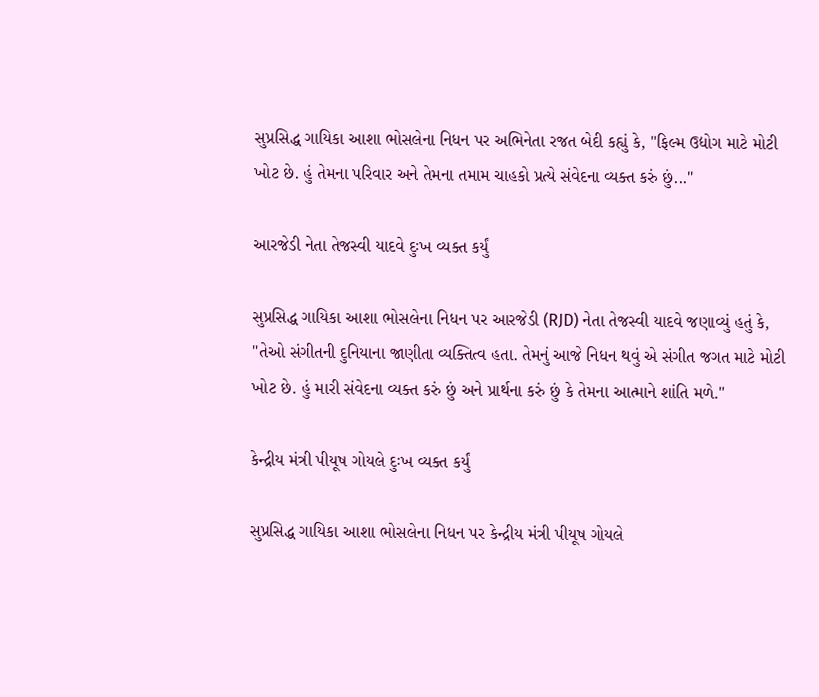સુપ્રસિદ્ધ ગાયિકા આશા ભોસલેના નિધન પર અભિનેતા રજત બેદી કહ્યું કે, "ફિલ્મ ઉદ્યોગ માટે મોટી ખોટ છે. હું તેમના પરિવાર અને તેમના તમામ ચાહકો પ્રત્યે સંવેદના વ્યક્ત કરું છું..."

આરજેડી નેતા તેજસ્વી યાદવે દુઃખ વ્યક્ત કર્યું

સુપ્રસિદ્ધ ગાયિકા આશા ભોસલેના નિધન પર આરજેડી (RJD) નેતા તેજસ્વી યાદવે જણાવ્યું હતું કે, "તેઓ સંગીતની દુનિયાના જાણીતા વ્યક્તિત્વ હતા. તેમનું આજે નિધન થવું એ સંગીત જગત માટે મોટી ખોટ છે. હું મારી સંવેદના વ્યક્ત કરું છું અને પ્રાર્થના કરું છું કે તેમના આત્માને શાંતિ મળે."

કેન્દ્રીય મંત્રી પીયૂષ ગોયલે દુઃખ વ્યક્ત કર્યું

સુપ્રસિદ્ધ ગાયિકા આશા ભોસલેના નિધન પર કેન્દ્રીય મંત્રી પીયૂષ ગોયલે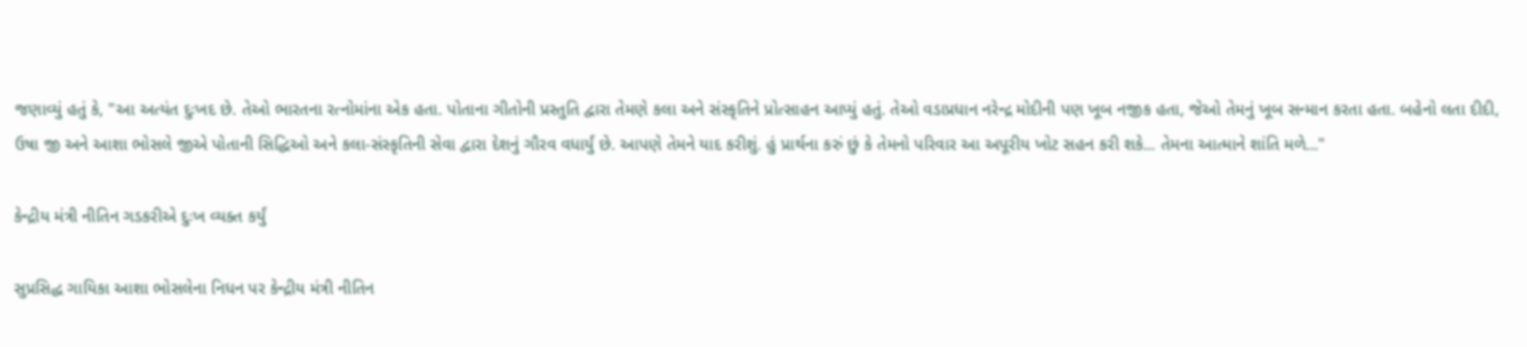જણાવ્યું હતું કે, "આ અત્યંત દુઃખદ છે. તેઓ ભારતના રત્નોમાંના એક હતા. પોતાના ગીતોની પ્રસ્તુતિ દ્વારા તેમણે કલા અને સંસ્કૃતિને પ્રોત્સાહન આપ્યું હતું. તેઓ વડાપ્રધાન નરેન્દ્ર મોદીની પણ ખૂબ નજીક હતા, જેઓ તેમનું ખૂબ સન્માન કરતા હતા. બહેનો લતા દીદી, ઉષા જી અને આશા ભોસલે જીએ પોતાની સિદ્ધિઓ અને કલા-સંસ્કૃતિની સેવા દ્વારા દેશનું ગૌરવ વધાર્યું છે. આપણે તેમને યાદ કરીશું. હું પ્રાર્થના કરું છું કે તેમનો પરિવાર આ અપૂરીય ખોટ સહન કરી શકે... તેમના આત્માને શાંતિ મળે..."

કેન્દ્રીય મંત્રી નીતિન ગડકરીએ દુઃખ વ્યક્ત કર્યું

સુપ્રસિદ્ધ ગાયિકા આશા ભોસલેના નિધન પર કેન્દ્રીય મંત્રી નીતિન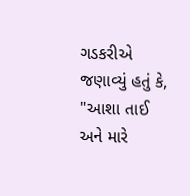ગડકરીએ જણાવ્યું હતું કે, "આશા તાઈ અને મારે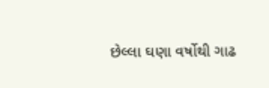છેલ્લા ઘણા વર્ષોથી ગાઢ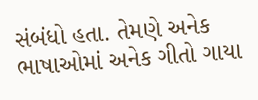સંબંધો હતા. તેમણે અનેક ભાષાઓમાં અનેક ગીતો ગાયા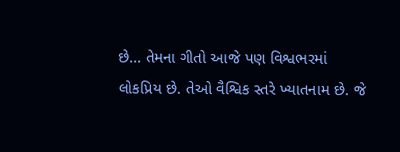છે... તેમના ગીતો આજે પણ વિશ્વભરમાં લોકપ્રિય છે. તેઓ વૈશ્વિક સ્તરે ખ્યાતનામ છે. જે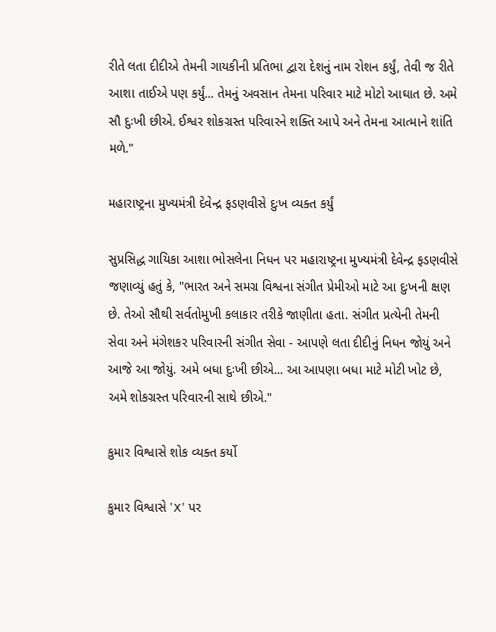રીતે લતા દીદીએ તેમની ગાયકીની પ્રતિભા દ્વારા દેશનું નામ રોશન કર્યું, તેવી જ રીતે આશા તાઈએ પણ કર્યું... તેમનું અવસાન તેમના પરિવાર માટે મોટો આઘાત છે. અમે સૌ દુઃખી છીએ. ઈશ્વર શોકગ્રસ્ત પરિવારને શક્તિ આપે અને તેમના આત્માને શાંતિ મળે."

મહારાષ્ટ્રના મુખ્યમંત્રી દેવેન્દ્ર ફડણવીસે દુઃખ વ્યક્ત કર્યું

સુપ્રસિદ્ધ ગાયિકા આશા ભોસલેના નિધન પર મહારાષ્ટ્રના મુખ્યમંત્રી દેવેન્દ્ર ફડણવીસે જણાવ્યું હતું કે, "ભારત અને સમગ્ર વિશ્વના સંગીત પ્રેમીઓ માટે આ દુઃખની ક્ષણ છે. તેઓ સૌથી સર્વતોમુખી કલાકાર તરીકે જાણીતા હતા. સંગીત પ્રત્યેની તેમની સેવા અને મંગેશકર પરિવારની સંગીત સેવા - આપણે લતા દીદીનું નિધન જોયું અને આજે આ જોયું. અમે બધા દુઃખી છીએ... આ આપણા બધા માટે મોટી ખોટ છે, અમે શોકગ્રસ્ત પરિવારની સાથે છીએ."

કુમાર વિશ્વાસે શોક વ્યક્ત કર્યો

કુમાર વિશ્વાસે 'X' પર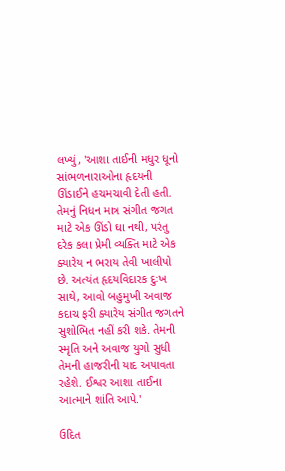લખ્યું, 'આશા તાઈની મધુર ધૂનો સાંભળનારાઓના હૃદયની ઊંડાઈને હચમચાવી દેતી હતી. તેમનું નિધન માત્ર સંગીત જગત માટે એક ઊંડો ઘા નથી, પરંતુ દરેક કલા પ્રેમી વ્યક્તિ માટે એક ક્યારેય ન ભરાય તેવી ખાલીપો છે. અત્યંત હૃદયવિદારક દુઃખ સાથે, આવો બહુમુખી અવાજ કદાચ ફરી ક્યારેય સંગીત જગતને સુશોભિત નહીં કરી શકે. તેમની સ્મૃતિ અને અવાજ યુગો સુધી તેમની હાજરીની યાદ અપાવતા રહેશે. ઈશ્વર આશા તાઈના આત્માને શાંતિ આપે.'

ઉદિત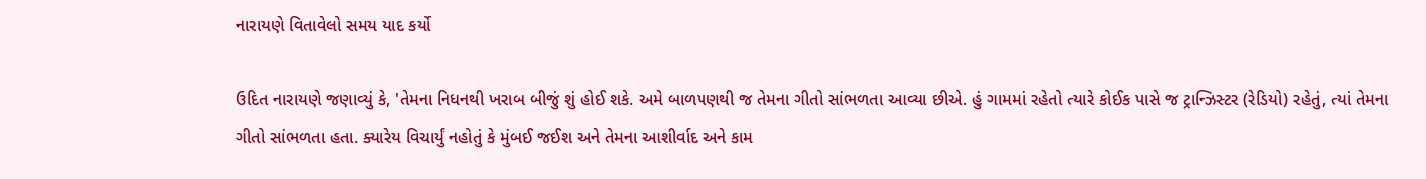નારાયણે વિતાવેલો સમય યાદ કર્યો

ઉદિત નારાયણે જણાવ્યું કે, 'તેમના નિધનથી ખરાબ બીજું શું હોઈ શકે. અમે બાળપણથી જ તેમના ગીતો સાંભળતા આવ્યા છીએ. હું ગામમાં રહેતો ત્યારે કોઈક પાસે જ ટ્રાન્ઝિસ્ટર (રેડિયો) રહેતું, ત્યાં તેમના ગીતો સાંભળતા હતા. ક્યારેય વિચાર્યું નહોતું કે મુંબઈ જઈશ અને તેમના આશીર્વાદ અને કામ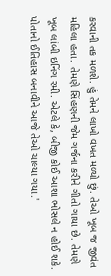કરવાની તક મળશે. હું તેમને લાખો વખત મળ્યો છું. તેઓ ખૂબ જ જીવંત મહિલા હતા. તેમણે સિંહણની જેમ ગર્જના કરીને ગીતો ગાયા છે. તેમણે ખૂબ લાંબી ઇનિંગ રમી. એટલે કે, બીજી કોઈ આશા ભોસલે ન હોઈ શકે. પોતાનો ઈતિહાસ બનાવીને આજે તેઓ ચાલ્યા ગયા.'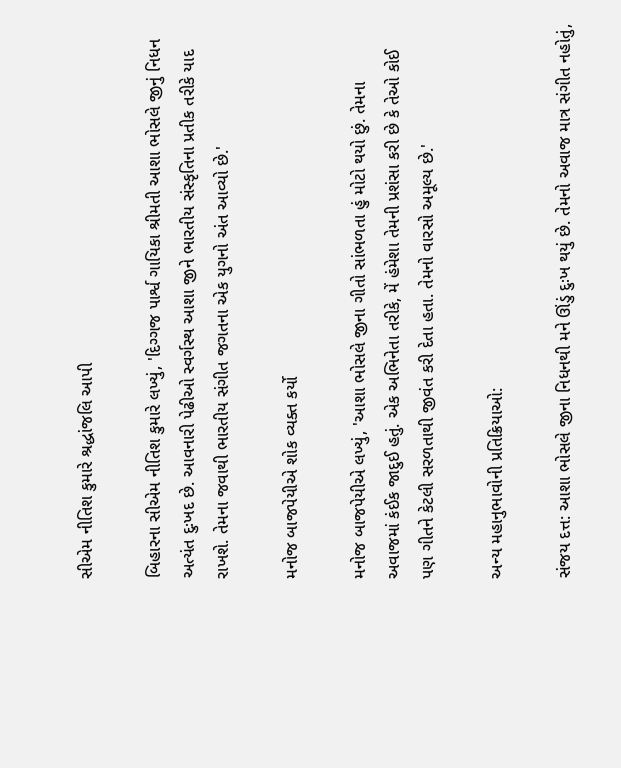સીએમ નીતિશ કુમારે શ્રદ્ધાંજલિ આપી

બિહારના સીએમ નીતિશ કુમારે લખ્યું, 'દિગ્ગજ પાર્શ્વ ગાયિકા શ્રીમતી આશા ભોસલે જીનું નિધન અત્યંત દુઃખદ છે. આવનારી પેઢીઓ સ્વર્ગસ્થ આશા જીને ભારતીય સંસ્કૃતિના પ્રતીક તરીકે યાદ રાખશે. તેમના જવાથી ભારતીય સંગીત જગતના એક યુગનો અંત આવ્યો છે.'

મનોજ બાજપેયીએ શોક વ્યક્ત કર્યો

મનોજ બાજપેયીએ લખ્યું, 'આશા ભોસલે જીના ગીતો સાંભળતા હું મોટો થયો છું. તેમના અવાજમાં કંઈક જાદુઈ હતું. એક અભિનેતા તરીકે, મેં હંમેશા તેમની પ્રશંસા કરી છે કે તેઓ કોઈ પણ ગીતને કેટલી સરળતાથી જીવંત કરી દેતા હતા. તેમનો વારસો અમૂલ્ય છે.'

અન્ય મહાનુભાવોની પ્રતિક્રિયાઓ:

સંજય દત્ત: આશા ભોસલે જીના નિધનથી મને ઊંડું દુઃખ થયું છે. તેમનો અવાજ માત્ર સંગીત નહોતું,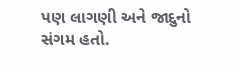પણ લાગણી અને જાદુનો સંગમ હતો.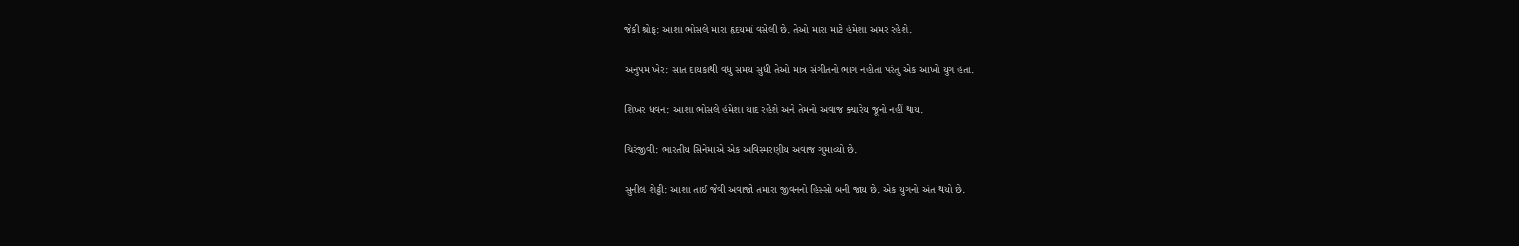જેકી શ્રોફ: આશા ભોસલે મારા હૃદયમાં વસેલી છે. તેઓ મારા માટે હંમેશા અમર રહેશે.

અનુપમ ખેર: સાત દાયકાથી વધુ સમય સુધી તેઓ માત્ર સંગીતનો ભાગ નહોતા પરંતુ એક આખો યુગ હતા.

શિખર ધવન: આશા ભોસલે હંમેશા યાદ રહેશે અને તેમનો અવાજ ક્યારેય જૂનો નહીં થાય.

ચિરંજીવી: ભારતીય સિનેમાએ એક અવિસ્મરણીય અવાજ ગુમાવ્યો છે.

સુનીલ શેટ્ટી: આશા તાઈ જેવી અવાજો તમારા જીવનનો હિસ્સો બની જાય છે. એક યુગનો અંત થયો છે.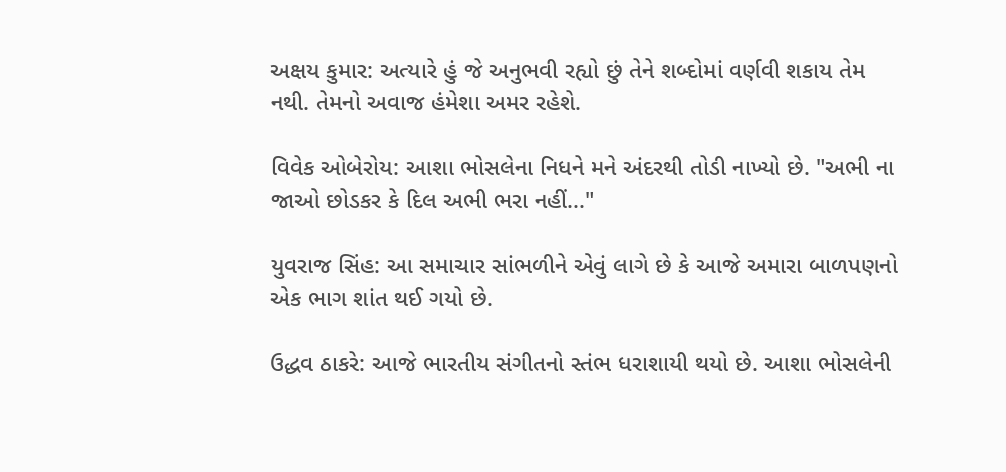અક્ષય કુમાર: અત્યારે હું જે અનુભવી રહ્યો છું તેને શબ્દોમાં વર્ણવી શકાય તેમ નથી. તેમનો અવાજ હંમેશા અમર રહેશે.

વિવેક ઓબેરોય: આશા ભોસલેના નિધને મને અંદરથી તોડી નાખ્યો છે. "અભી ના જાઓ છોડકર કે દિલ અભી ભરા નહીં..."

યુવરાજ સિંહ: આ સમાચાર સાંભળીને એવું લાગે છે કે આજે અમારા બાળપણનો એક ભાગ શાંત થઈ ગયો છે.

ઉદ્ધવ ઠાકરે: આજે ભારતીય સંગીતનો સ્તંભ ધરાશાયી થયો છે. આશા ભોસલેની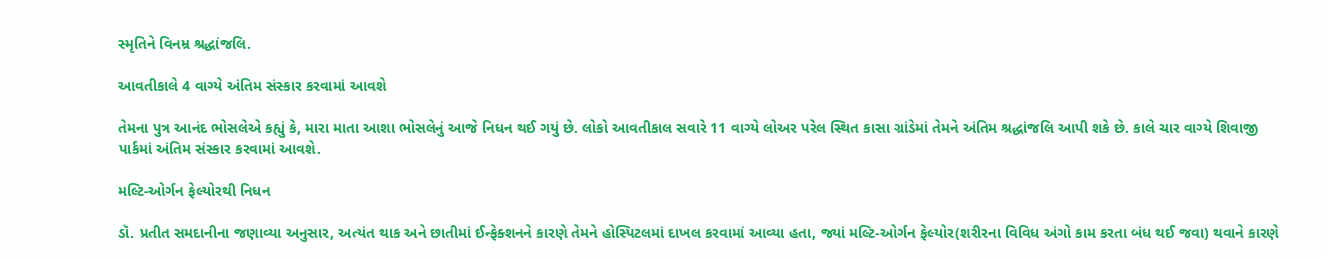સ્મૃતિને વિનમ્ર શ્રદ્ધાંજલિ.

આવતીકાલે 4 વાગ્યે અંતિમ સંસ્કાર કરવામાં આવશે

તેમના પુત્ર આનંદ ભોસલેએ કહ્યું કે, મારા માતા આશા ભોસલેનું આજે નિધન થઈ ગયું છે. લોકો આવતીકાલ સવારે 11 વાગ્યે લોઅર પરેલ સ્થિત કાસા ગ્રાંડેમાં તેમને અંતિમ શ્રદ્ધાંજલિ આપી શકે છે. કાલે ચાર વાગ્યે શિવાજી પાર્કમાં અંતિમ સંસ્કાર કરવામાં આવશે.

મલ્ટિ-ઓર્ગન ફેલ્યોરથી નિધન

ડૉ. પ્રતીત સમદાનીના જણાવ્યા અનુસાર, અત્યંત થાક અને છાતીમાં ઈન્ફેક્શનને કારણે તેમને હોસ્પિટલમાં દાખલ કરવામાં આવ્યા હતા, જ્યાં મલ્ટિ-ઓર્ગન ફેલ્યોર(શરીરના વિવિધ અંગો કામ કરતા બંધ થઈ જવા) થવાને કારણે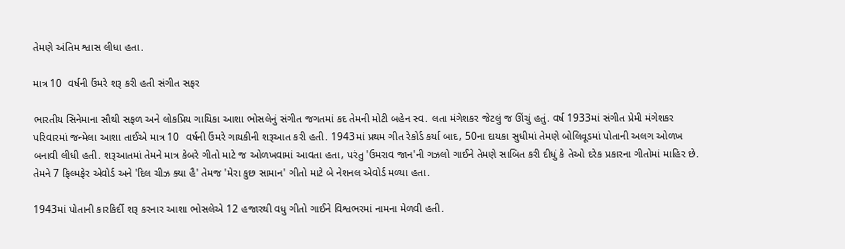તેમણે અંતિમ શ્વાસ લીધા હતા.

માત્ર 10  વર્ષની ઉંમરે શરૂ કરી હતી સંગીત સફર

ભારતીય સિનેમાના સૌથી સફળ અને લોકપ્રિય ગાયિકા આશા ભોસલેનું સંગીત જગતમાં કદ તેમની મોટી બહેન સ્વ. લતા મંગેશકર જેટલું જ ઊંચું હતું. વર્ષ 1933માં સંગીત પ્રેમી મંગેશકર પરિવારમાં જન્મેલા આશા તાઈએ માત્ર 10  વર્ષની ઉંમરે ગાયકીની શરૂઆત કરી હતી. 1943માં પ્રથમ ગીત રેકોર્ડ કર્યા બાદ, 50ના દાયકા સુધીમાં તેમણે બોલિવૂડમાં પોતાની અલગ ઓળખ બનાવી લીધી હતી. શરૂઆતમાં તેમને માત્ર કેબરે ગીતો માટે જ ઓળખવામાં આવતા હતા, પરંતુ 'ઉમરાવ જાન'ની ગઝલો ગાઈને તેમણે સાબિત કરી દીધું કે તેઓ દરેક પ્રકારના ગીતોમાં માહિર છે. તેમને 7 ફિલ્મફેર એવોર્ડ અને 'દિલ ચીઝ ક્યા હૈ' તેમજ 'મેરા કુછ સામાન' ગીતો માટે બે નેશનલ એવોર્ડ મળ્યા હતા.

1943માં પોતાની કારકિર્દી શરૂ કરનાર આશા ભોસલેએ 12 હજારથી વધુ ગીતો ગાઈને વિશ્વભરમાં નામના મેળવી હતી.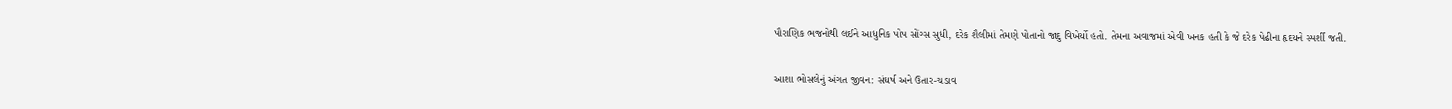પૌરાણિક ભજનોથી લઈને આધુનિક પોપ સોંગ્સ સુધી, દરેક શૈલીમાં તેમણે પોતાનો જાદુ વિખેર્યો હતો. તેમના અવાજમાં એવી ખનક હતી કે જે દરેક પેઢીના હૃદયને સ્પર્શી જતી.

આશા ભોસલેનું અંગત જીવન: સંઘર્ષ અને ઉતાર-ચડાવ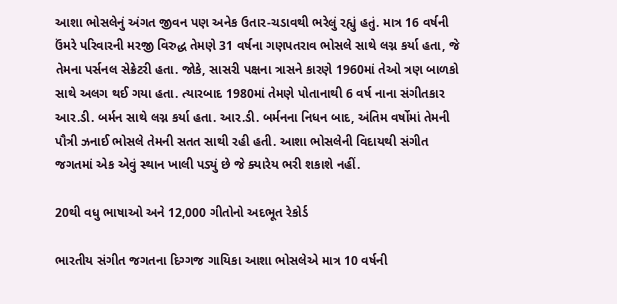આશા ભોસલેનું અંગત જીવન પણ અનેક ઉતાર-ચડાવથી ભરેલું રહ્યું હતું. માત્ર 16 વર્ષની ઉંમરે પરિવારની મરજી વિરુદ્ધ તેમણે 31 વર્ષના ગણપતરાવ ભોસલે સાથે લગ્ન કર્યા હતા, જે તેમના પર્સનલ સેક્રેટરી હતા. જોકે, સાસરી પક્ષના ત્રાસને કારણે 1960માં તેઓ ત્રણ બાળકો સાથે અલગ થઈ ગયા હતા. ત્યારબાદ 1980માં તેમણે પોતાનાથી 6 વર્ષ નાના સંગીતકાર આર.ડી. બર્મન સાથે લગ્ન કર્યા હતા. આર.ડી. બર્મનના નિધન બાદ, અંતિમ વર્ષોમાં તેમની પૌત્રી ઝનાઈ ભોસલે તેમની સતત સાથી રહી હતી. આશા ભોસલેની વિદાયથી સંગીત જગતમાં એક એવું સ્થાન ખાલી પડ્યું છે જે ક્યારેય ભરી શકાશે નહીં.

20થી વધુ ભાષાઓ અને 12,000 ગીતોનો અદભૂત રેકોર્ડ

ભારતીય સંગીત જગતના દિગ્ગજ ગાયિકા આશા ભોસલેએ માત્ર 10 વર્ષની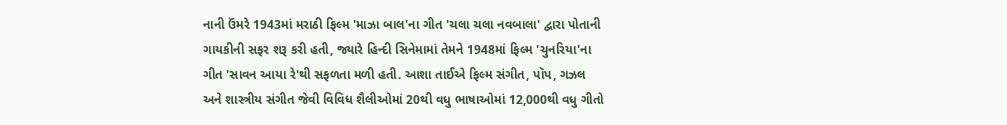નાની ઉંમરે 1943માં મરાઠી ફિલ્મ 'માઝા બાલ'ના ગીત 'ચલા ચલા નવબાલા' દ્વારા પોતાની ગાયકીની સફર શરૂ કરી હતી, જ્યારે હિન્દી સિનેમામાં તેમને 1948માં ફિલ્મ 'ચુનરિયા'ના ગીત 'સાવન આયા રે'થી સફળતા મળી હતી. આશા તાઈએ ફિલ્મ સંગીત, પૉપ, ગઝલ અને શાસ્ત્રીય સંગીત જેવી વિવિધ શૈલીઓમાં 20થી વધુ ભાષાઓમાં 12,000થી વધુ ગીતો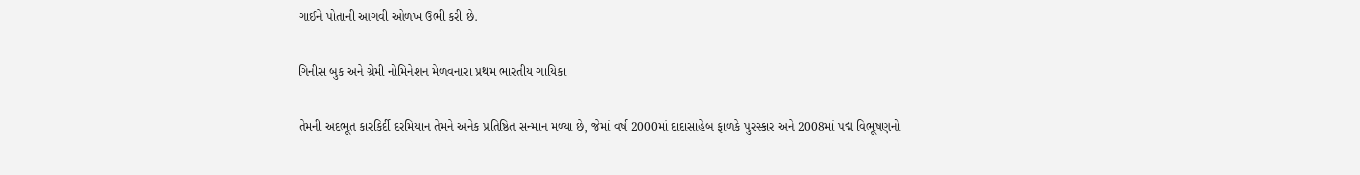ગાઈને પોતાની આગવી ઓળખ ઉભી કરી છે.

ગિનીસ બુક અને ગ્રેમી નોમિનેશન મેળવનારા પ્રથમ ભારતીય ગાયિકા

તેમની અદભૂત કારકિર્દી દરમિયાન તેમને અનેક પ્રતિષ્ઠિત સન્માન મળ્યા છે, જેમાં વર્ષ 2000માં દાદાસાહેબ ફાળકે પુરસ્કાર અને 2008માં પદ્મ વિભૂષણનો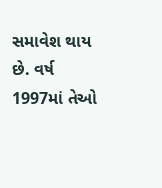સમાવેશ થાય છે. વર્ષ 1997માં તેઓ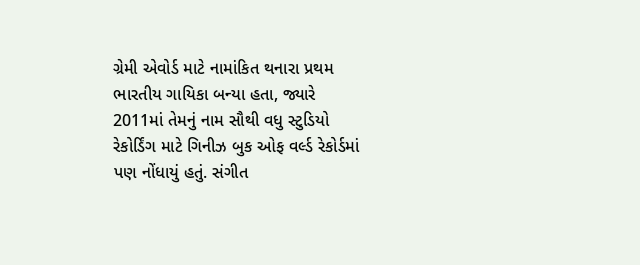ગ્રેમી એવોર્ડ માટે નામાંકિત થનારા પ્રથમ ભારતીય ગાયિકા બન્યા હતા, જ્યારે 2011માં તેમનું નામ સૌથી વધુ સ્ટુડિયો રેકોર્ડિંગ માટે ગિનીઝ બુક ઓફ વર્લ્ડ રેકોર્ડમાં પણ નોંધાયું હતું. સંગીત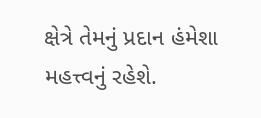ક્ષેત્રે તેમનું પ્રદાન હંમેશા મહત્ત્વનું રહેશે.